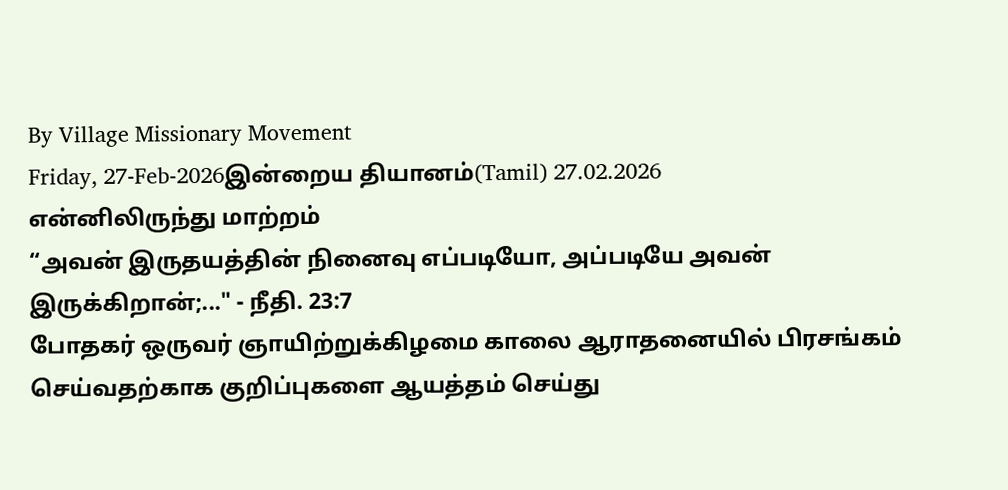By Village Missionary Movement
Friday, 27-Feb-2026இன்றைய தியானம்(Tamil) 27.02.2026
என்னிலிருந்து மாற்றம்
“அவன் இருதயத்தின் நினைவு எப்படியோ, அப்படியே அவன் இருக்கிறான்;..." - நீதி. 23:7
போதகர் ஒருவர் ஞாயிற்றுக்கிழமை காலை ஆராதனையில் பிரசங்கம் செய்வதற்காக குறிப்புகளை ஆயத்தம் செய்து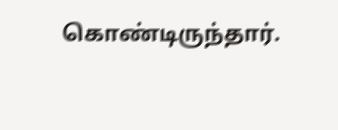கொண்டிருந்தார்.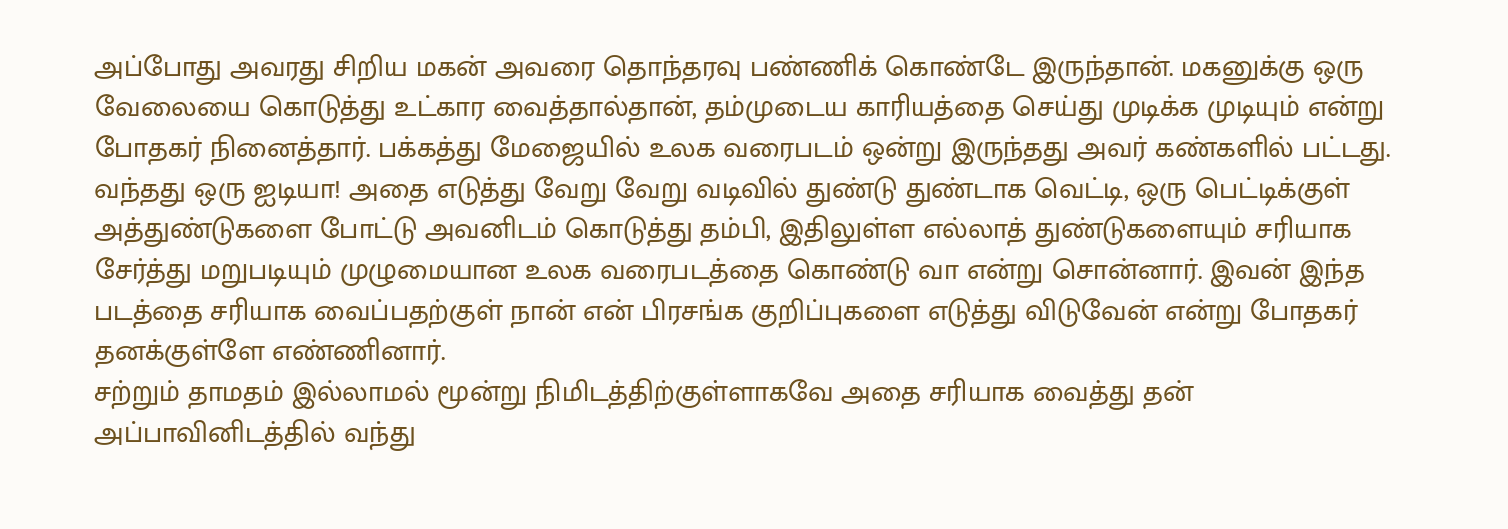அப்போது அவரது சிறிய மகன் அவரை தொந்தரவு பண்ணிக் கொண்டே இருந்தான். மகனுக்கு ஒரு வேலையை கொடுத்து உட்கார வைத்தால்தான், தம்முடைய காரியத்தை செய்து முடிக்க முடியும் என்று போதகர் நினைத்தார். பக்கத்து மேஜையில் உலக வரைபடம் ஒன்று இருந்தது அவர் கண்களில் பட்டது. வந்தது ஒரு ஐடியா! அதை எடுத்து வேறு வேறு வடிவில் துண்டு துண்டாக வெட்டி, ஒரு பெட்டிக்குள் அத்துண்டுகளை போட்டு அவனிடம் கொடுத்து தம்பி, இதிலுள்ள எல்லாத் துண்டுகளையும் சரியாக சேர்த்து மறுபடியும் முழுமையான உலக வரைபடத்தை கொண்டு வா என்று சொன்னார். இவன் இந்த படத்தை சரியாக வைப்பதற்குள் நான் என் பிரசங்க குறிப்புகளை எடுத்து விடுவேன் என்று போதகர் தனக்குள்ளே எண்ணினார்.
சற்றும் தாமதம் இல்லாமல் மூன்று நிமிடத்திற்குள்ளாகவே அதை சரியாக வைத்து தன் அப்பாவினிடத்தில் வந்து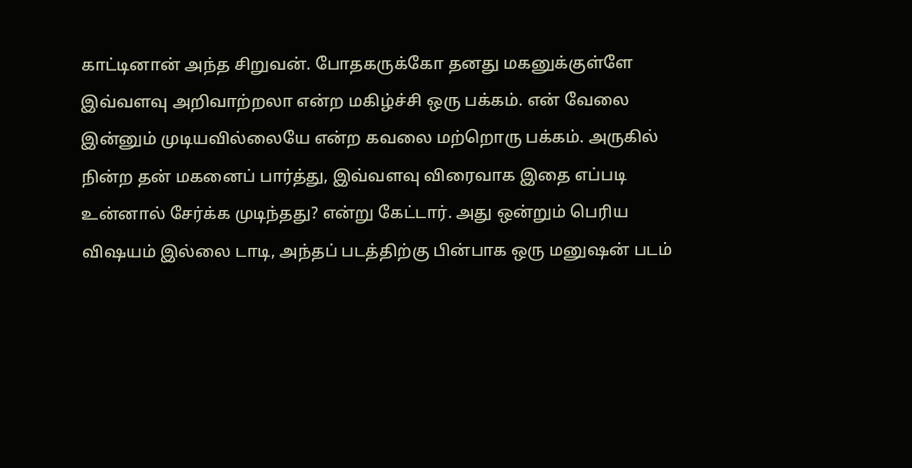காட்டினான் அந்த சிறுவன். போதகருக்கோ தனது மகனுக்குள்ளே இவ்வளவு அறிவாற்றலா என்ற மகிழ்ச்சி ஒரு பக்கம். என் வேலை இன்னும் முடியவில்லையே என்ற கவலை மற்றொரு பக்கம். அருகில் நின்ற தன் மகனைப் பார்த்து, இவ்வளவு விரைவாக இதை எப்படி உன்னால் சேர்க்க முடிந்தது? என்று கேட்டார். அது ஒன்றும் பெரிய விஷயம் இல்லை டாடி, அந்தப் படத்திற்கு பின்பாக ஒரு மனுஷன் படம்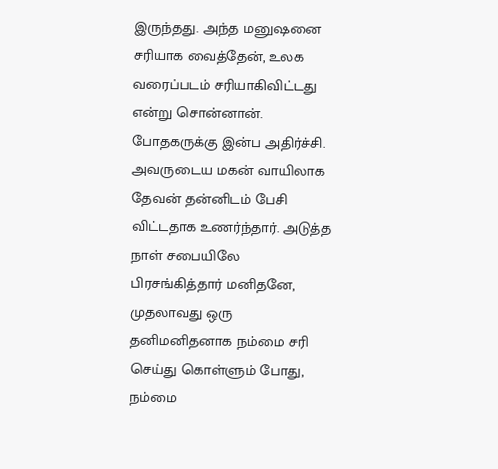இருந்தது. அந்த மனுஷனை சரியாக வைத்தேன், உலக வரைப்படம் சரியாகிவிட்டது என்று சொன்னான். போதகருக்கு இன்ப அதிர்ச்சி. அவருடைய மகன் வாயிலாக தேவன் தன்னிடம் பேசி விட்டதாக உணர்ந்தார். அடுத்த நாள் சபையிலே பிரசங்கித்தார் மனிதனே, முதலாவது ஒரு தனிமனிதனாக நம்மை சரி செய்து கொள்ளும் போது, நம்மை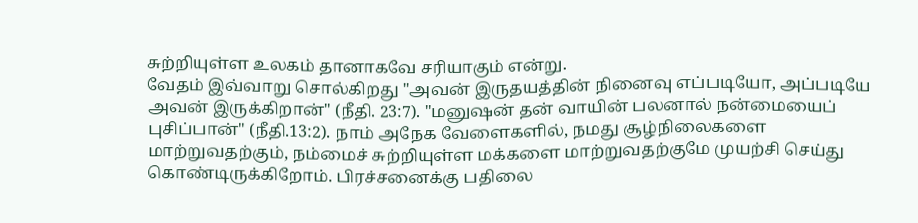சுற்றியுள்ள உலகம் தானாகவே சரியாகும் என்று.
வேதம் இவ்வாறு சொல்கிறது "அவன் இருதயத்தின் நினைவு எப்படியோ, அப்படியே அவன் இருக்கிறான்" (நீதி. 23:7). "மனுஷன் தன் வாயின் பலனால் நன்மையைப் புசிப்பான்" (நீதி.13:2). நாம் அநேக வேளைகளில், நமது சூழ்நிலைகளை மாற்றுவதற்கும், நம்மைச் சுற்றியுள்ள மக்களை மாற்றுவதற்குமே முயற்சி செய்து கொண்டிருக்கிறோம். பிரச்சனைக்கு பதிலை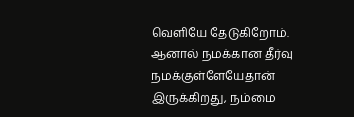வெளியே தேடுகிறோம். ஆனால் நமக்கான தீர்வு நமக்குள்ளேயேதான் இருக்கிறது, நம்மை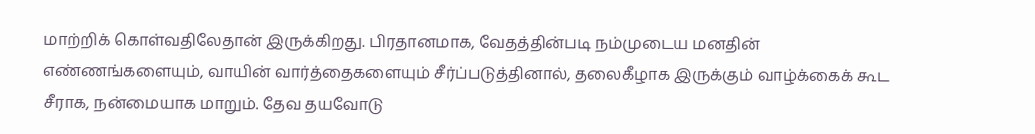மாற்றிக் கொள்வதிலேதான் இருக்கிறது. பிரதானமாக, வேதத்தின்படி நம்முடைய மனதின் எண்ணங்களையும், வாயின் வார்த்தைகளையும் சீர்ப்படுத்தினால், தலைகீழாக இருக்கும் வாழ்க்கைக் கூட சீராக, நன்மையாக மாறும். தேவ தயவோடு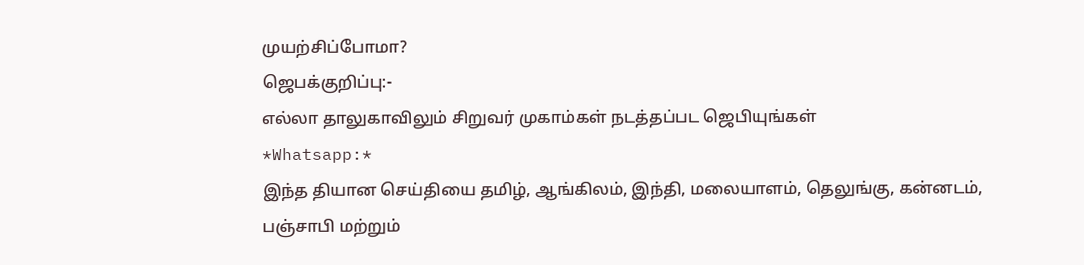முயற்சிப்போமா?
ஜெபக்குறிப்பு:-
எல்லா தாலுகாவிலும் சிறுவர் முகாம்கள் நடத்தப்பட ஜெபியுங்கள்
*Whatsapp:*
இந்த தியான செய்தியை தமிழ், ஆங்கிலம், இந்தி, மலையாளம், தெலுங்கு, கன்னடம், பஞ்சாபி மற்றும்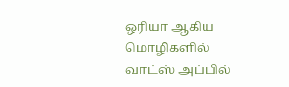ஒரியா ஆகிய மொழிகளில் வாட்ஸ் அப்பில்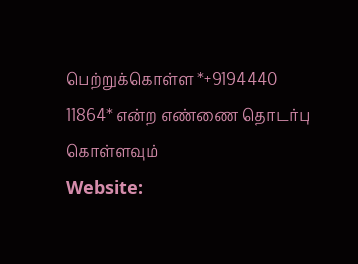பெற்றுக்கொள்ள *+9194440 11864* என்ற எண்ணை தொடர்பு கொள்ளவும்
Website: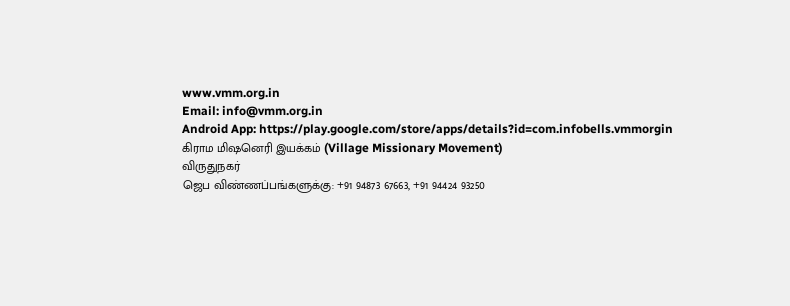www.vmm.org.in
Email: info@vmm.org.in
Android App: https://play.google.com/store/apps/details?id=com.infobells.vmmorgin
கிராம மிஷனெரி இயக்கம் (Village Missionary Movement)
விருதுநகர்
ஜெப விண்ணப்பங்களுக்கு: +91 94873 67663, +91 94424 93250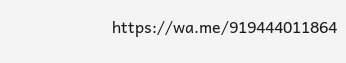https://wa.me/919444011864